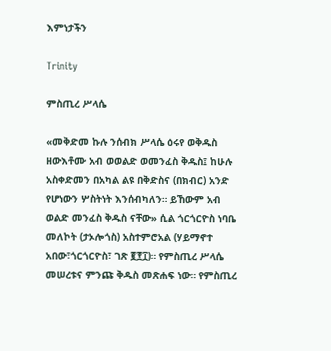እምነታችን

Trinity

ምስጢረ ሥላሴ

«መቅድመ ኩሉ ንሰብክ ሥላሴ ዕሩየ ወቅዱስ ዘውእቶሙ አብ ወወልድ ወመንፈስ ቅዱስ፤ ከሁሉ አስቀድመን በአካል ልዩ በቅድስና (በክብር) አንድ የሆነውን ሦስትነት እንሰብካለን። ይኸውም አብ ወልድ መንፈስ ቅዱስ ናቸው» ሲል ጎርጎርዮስ ነባቤ መለኮት (ታኦሎጎስ) አስተምሮአል (ሃይማኖተ አበው፣ጎርጎርዮስ፣ ገጽ ፪፻፲)። የምስጢረ ሥላሴ መሠረቱና ምንጩ ቅዱስ መጽሐፍ ነው። የምስጢረ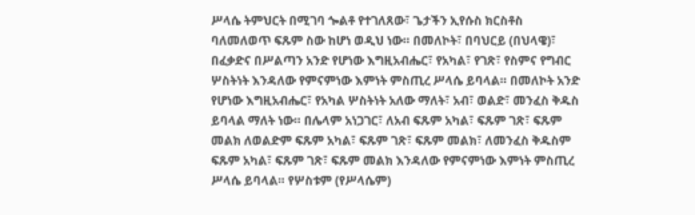ሥላሴ ትምህርት በሚገባ ጐልቶ የተገለጸው፣ ጌታችን ኢየሱስ ክርስቶስ ባለመለወጥ ፍጹም ስው ከሆነ ወዲህ ነው። በመለኮት፣ በባህርይ (በህላዌ)፣ በፈቃድና በሥልጣን አንድ የሆነው እግዚአብሔር፣ የአካል፣ የገጽ፣ የስምና የግብር ሦስትነት እንዳለው የምናምነው እምነት ምስጢረ ሥላሴ ይባላል። በመለኮት አንድ የሆነው እግዚአብሔር፣ የአካል ሦስትነት አለው ማለት፣ አብ፣ ወልድ፣ መንፈስ ቅዱስ ይባላል ማለት ነው። በሌላም አነጋገር፣ ለአብ ፍጹም አካል፣ ፍጹም ገጽ፣ ፍጹም መልክ ለወልድም ፍጹም አካል፣ ፍጹም ገጽ፣ ፍጹም መልክ፣ ለመንፈስ ቅዱስም ፍጹም አካል፣ ፍጹም ገጽ፣ ፍጹም መልክ እንዳለው የምናምነው እምነት ምስጢረ ሥላሴ ይባላል። የሦስቱም (የሥላሴም)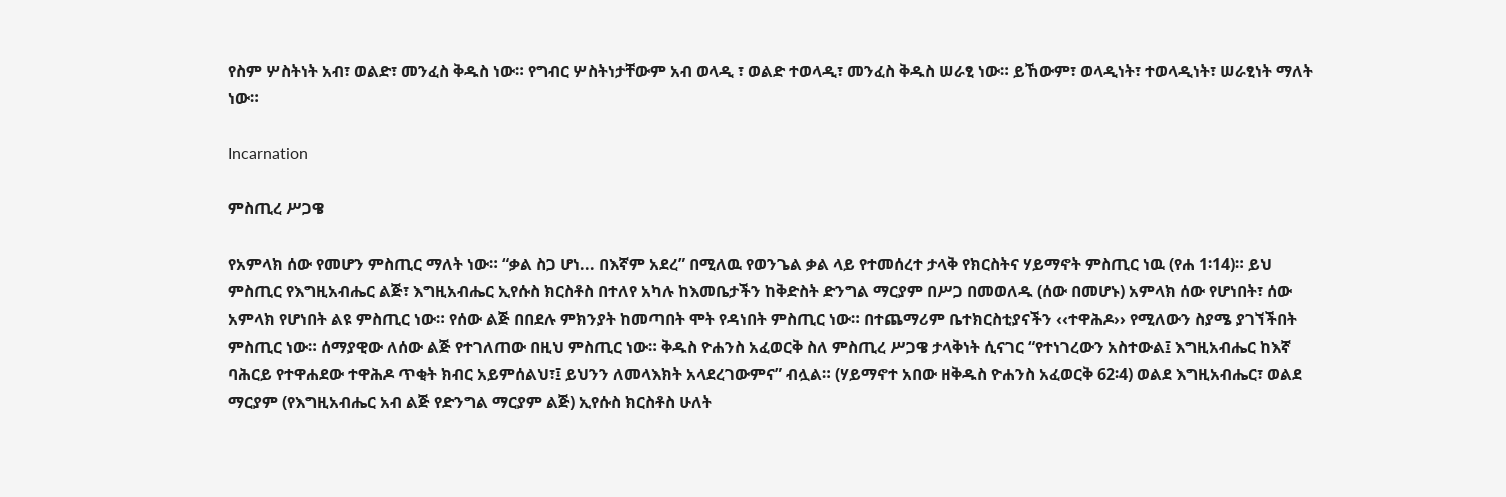የስም ሦስትነት አብ፣ ወልድ፣ መንፈስ ቅዱስ ነው። የግብር ሦስትነታቸውም አብ ወላዲ ፣ ወልድ ተወላዲ፣ መንፈስ ቅዱስ ሠራፂ ነው። ይኸውም፣ ወላዲነት፣ ተወላዲነት፣ ሠራፂነት ማለት ነው።

Incarnation

ምስጢረ ሥጋዌ

የአምላክ ሰው የመሆን ምስጢር ማለት ነው። “ቃል ስጋ ሆነ... በእኛም አደረ” በሚለዉ የወንጌል ቃል ላይ የተመሰረተ ታላቅ የክርስትና ሃይማኖት ምስጢር ነዉ (የሐ 1፡14)። ይህ ምስጢር የእግዚአብሔር ልጅ፣ እግዚአብሔር ኢየሱስ ክርስቶስ በተለየ አካሉ ከእመቤታችን ከቅድስት ድንግል ማርያም በሥጋ በመወለዱ (ሰው በመሆኑ) አምላክ ሰው የሆነበት፣ ሰው አምላክ የሆነበት ልዩ ምስጢር ነው። የሰው ልጅ በበደሉ ምክንያት ከመጣበት ሞት የዳነበት ምስጢር ነው። በተጨማሪም ቤተክርስቲያናችን ‹‹ተዋሕዶ›› የሚለውን ስያሜ ያገኘችበት ምስጢር ነው። ሰማያዊው ለሰው ልጅ የተገለጠው በዚህ ምስጢር ነው። ቅዱስ ዮሐንስ አፈወርቅ ስለ ምስጢረ ሥጋዌ ታላቅነት ሲናገር “የተነገረውን አስተውል፤ እግዚአብሔር ከእኛ ባሕርይ የተዋሐደው ተዋሕዶ ጥቂት ክብር አይምሰልህ፣፤ ይህንን ለመላእክት አላደረገውምና” ብሏል። (ሃይማኖተ አበው ዘቅዱስ ዮሐንስ አፈወርቅ 62፡4) ወልደ እግዚአብሔር፣ ወልደ ማርያም (የእግዚአብሔር አብ ልጅ የድንግል ማርያም ልጅ) ኢየሱስ ክርስቶስ ሁለት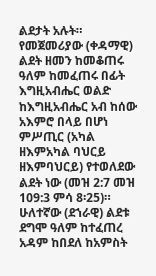ልደታት አሉት። የመጀመሪያው (ቀዳማዊ) ልደት ዘመን ከመቆጠሩ ዓለም ከመፈጠሩ በፊት እግዚአብሔር ወልድ ከእግዚአብሔር አብ ከሰው አእምሮ በላይ በሆነ ምሥጢር (አካል ዘእምአካል ባህርይ ዘእምባህርይ) የተወለደው ልደት ነው (መዝ 2:7 መዝ 109:3 ምሳ 8፡25)። ሁለተኛው (ደኀራዊ) ልደቱ ደግሞ ዓለም ከተፈጠረ አዳም ከበደለ ከአምስት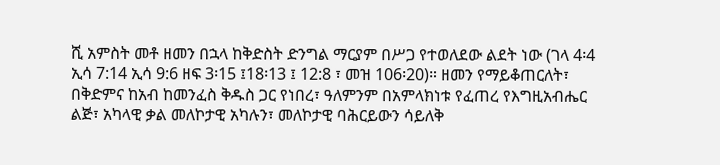ሺ አምስት መቶ ዘመን በኋላ ከቅድስት ድንግል ማርያም በሥጋ የተወለደው ልደት ነው (ገላ 4፡4 ኢሳ 7:14 ኢሳ 9:6 ዘፍ 3፡15 ፤18፡13 ፤ 12:8 ፣ መዝ 106፡20)። ዘመን የማይቆጠርለት፣ በቅድምና ከአብ ከመንፈስ ቅዱስ ጋር የነበረ፣ ዓለምንም በአምላክነቱ የፈጠረ የእግዚአብሔር ልጅ፣ አካላዊ ቃል መለኮታዊ አካሉን፣ መለኮታዊ ባሕርይውን ሳይለቅ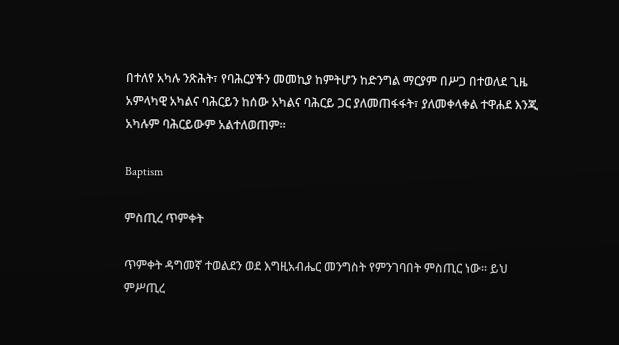በተለየ አካሉ ንጽሕት፣ የባሕርያችን መመኪያ ከምትሆን ከድንግል ማርያም በሥጋ በተወለደ ጊዜ አምላካዊ አካልና ባሕርይን ከሰው አካልና ባሕርይ ጋር ያለመጠፋፋት፣ ያለመቀላቀል ተዋሐደ እንጂ አካሉም ባሕርይውም አልተለወጠም።

Baptism

ምስጢረ ጥምቀት

ጥምቀት ዳግመኛ ተወልደን ወደ እግዚአብሔር መንግስት የምንገባበት ምስጢር ነው። ይህ ምሥጢረ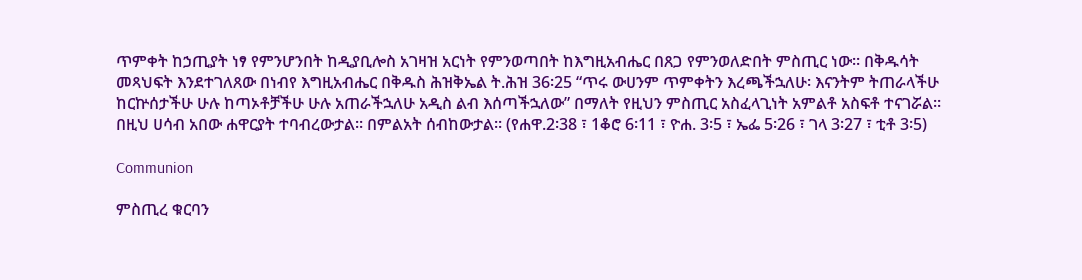ጥምቀት ከኃጢያት ነፃ የምንሆንበት ከዲያቢሎስ አገዛዝ አርነት የምንወጣበት ከእግዚአብሔር በጸጋ የምንወለድበት ምስጢር ነው። በቅዱሳት መጻህፍት እንደተገለጸው በነብየ እግዚአብሔር በቅዱስ ሕዝቅኤል ት.ሕዝ 36፡25 “ጥሩ ውሀንም ጥምቀትን እረጫችኋለሁ፡ እናንትም ትጠራላችሁ ከርኵሰታችሁ ሁሉ ከጣኦቶቻችሁ ሁሉ አጠራችኋለሁ አዲስ ልብ እሰጣችኋለው” በማለት የዚህን ምስጢር አስፈላጊነት አምልቶ አስፍቶ ተናገሯል። በዚህ ሀሳብ አበው ሐዋርያት ተባብረውታል። በምልአት ሰብከውታል። (የሐዋ.2፡38 ፣ 1ቆሮ 6፡11 ፣ ዮሐ. 3፡5 ፣ ኤፌ 5፡26 ፣ ገላ 3፡27 ፣ ቲቶ 3፡5)

Communion

ምስጢረ ቁርባን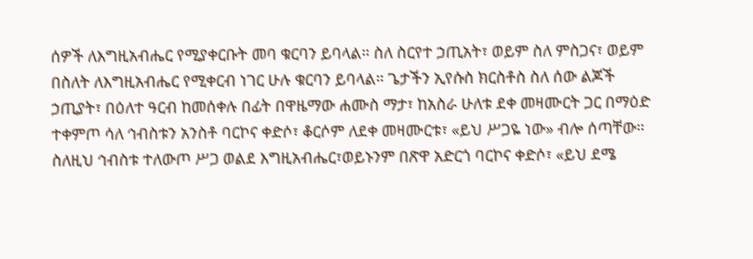ሰዎች ለእግዚአብሔር የሚያቀርቡት መባ ቁርባን ይባላል። ስለ ስርየተ ኃጢአት፣ ወይም ስለ ምስጋና፣ ወይም በስለት ለእግዚአብሔር የሚቀርብ ነገር ሁሉ ቁርባን ይባላል። ጌታችን ኢየሱስ ክርስቶስ ስለ ሰው ልጆች ኃጢያት፣ በዕለተ ዓርብ ከመሰቀሉ በፊት በዋዜማው ሐሙስ ማታ፣ ከአስራ ሁለቱ ደቀ መዛሙርት ጋር በማዕድ ተቀምጦ ሳለ ኅብስቱን አንስቶ ባርኮና ቀድሶ፣ ቆርሶም ለደቀ መዛሙርቱ፣ «ይህ ሥጋዬ ነው» ብሎ ሰጣቸው። ስለዚህ ኅብስቱ ተለውጦ ሥጋ ወልደ እግዚአብሔር፣ወይኑንም በጽዋ አድርጎ ባርኮና ቀድሶ፣ «ይህ ደሜ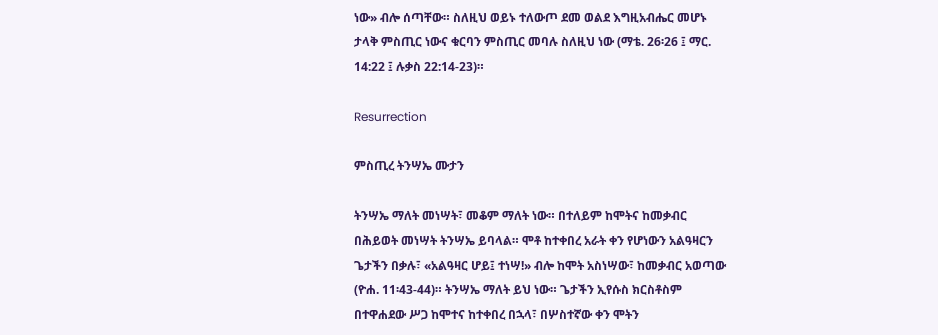ነው» ብሎ ሰጣቸው። ስለዚህ ወይኑ ተለውጦ ደመ ወልደ እግዚአብሔር መሆኑ ታላቅ ምስጢር ነውና ቁርባን ምስጢር መባሉ ስለዚህ ነው (ማቴ. 26፡26 ፤ ማር. 14:22 ፤ ሉቃስ 22:14-23)።

Resurrection

ምስጢረ ትንሣኤ ሙታን

ትንሣኤ ማለት መነሣት፣ መቆም ማለት ነው። በተለይም ከሞትና ከመቃብር በሕይወት መነሣት ትንሣኤ ይባላል። ሞቶ ከተቀበረ አራት ቀን የሆነውን አልዓዛርን ጌታችን በቃሉ፣ «አልዓዛር ሆይ፤ ተነሣ!» ብሎ ከሞት አስነሣው፣ ከመቃብር አወጣው (ዮሐ. 11፡43-44)። ትንሣኤ ማለት ይህ ነው። ጌታችን ኢየሱስ ክርስቶስም በተዋሐደው ሥጋ ከሞተና ከተቀበረ በኋላ፣ በሦስተኛው ቀን ሞትን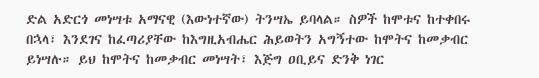ድል አድርጎ መነሣቱ አማናዊ (እውነተኛው) ትንሣኤ ይባላል። ስዎች ከሞቱና ከተቀበሩ በኋላ፣ እንደገና ከፈጣሪያቸው ከእግዚአብሔር ሕይወትን አግኝተው ከሞትና ከመቃብር ይነሣሉ። ይህ ከሞትና ከመቃብር መነሣት፣ እጅግ ዐቢይና ድንቅ ነገር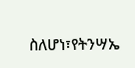ስለሆነ፣የትንሣኤ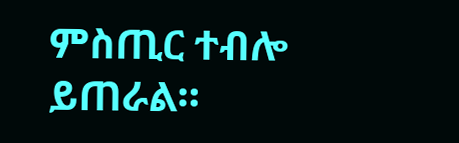ምስጢር ተብሎ ይጠራል።